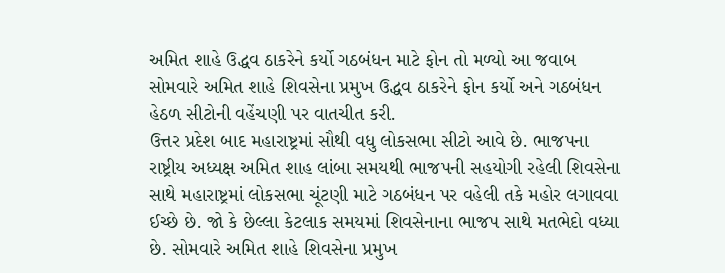અમિત શાહે ઉદ્ધવ ઠાકરેને કર્યો ગઠબંધન માટે ફોન તો મળ્યો આ જવાબ
સોમવારે અમિત શાહે શિવસેના પ્રમુખ ઉદ્ધવ ઠાકરેને ફોન કર્યો અને ગઠબંધન હેઠળ સીટોની વહેંચણી પર વાતચીત કરી.
ઉત્તર પ્રદેશ બાદ મહારાષ્ટ્રમાં સૌથી વધુ લોકસભા સીટો આવે છે. ભાજપના રાષ્ટ્રીય અધ્યક્ષ અમિત શાહ લાંબા સમયથી ભાજપની સહયોગી રહેલી શિવસેના સાથે મહારાષ્ટ્રમાં લોકસભા ચૂંટણી માટે ગઠબંધન પર વહેલી તકે મહોર લગાવવા ઈચ્છે છે. જો કે છેલ્લા કેટલાક સમયમાં શિવસેનાના ભાજપ સાથે મતભેદો વધ્યા છે. સોમવારે અમિત શાહે શિવસેના પ્રમુખ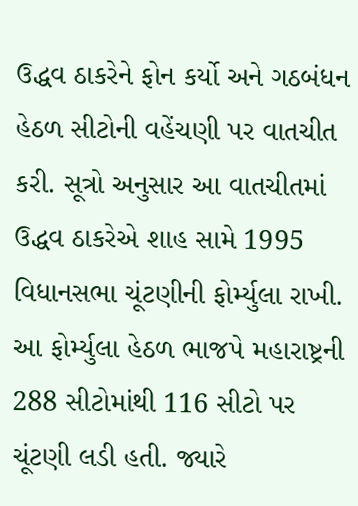ઉદ્ધવ ઠાકરેને ફોન કર્યો અને ગઠબંધન હેઠળ સીટોની વહેંચણી પર વાતચીત કરી. સૂત્રો અનુસાર આ વાતચીતમાં ઉદ્ધવ ઠાકરેએ શાહ સામે 1995 વિધાનસભા ચૂંટણીની ફોર્મ્યુલા રાખી. આ ફોર્મ્યુલા હેઠળ ભાજપે મહારાષ્ટ્રની 288 સીટોમાંથી 116 સીટો પર ચૂંટણી લડી હતી. જ્યારે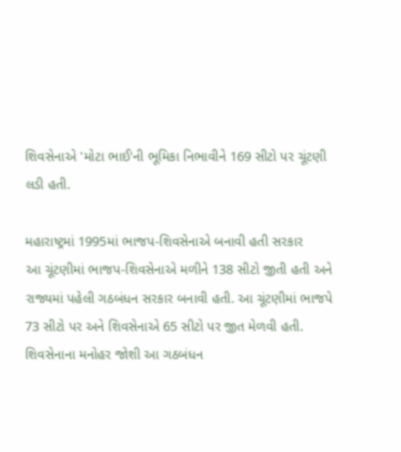શિવસેનાએ 'મોટા ભાઈ'ની ભૂમિકા નિભાવીને 169 સીટો પર ચૂંટણી લડી હતી.

મહારાષ્ટ્રમાં 1995માં ભાજપ-શિવસેનાએ બનાવી હતી સરકાર
આ ચૂંટણીમાં ભાજપ-શિવસેનાએ મળીને 138 સીટો જીતી હતી અને રાજ્યમાં પહેલી ગઠબંધન સરકાર બનાવી હતી. આ ચૂંટણીમાં ભાજપે 73 સીટો પર અને શિવસેનાએ 65 સીટો પર જીત મેળવી હતી. શિવસેનાના મનોહર જોશી આ ગઠબંધન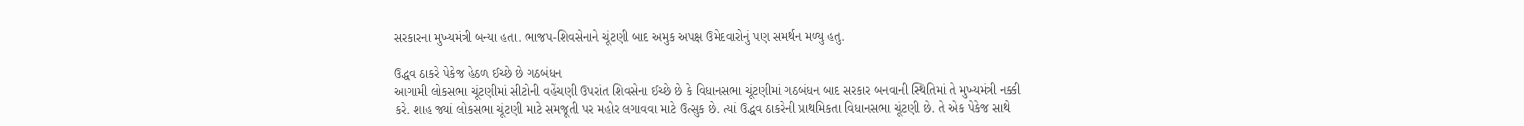સરકારના મુખ્યમંત્રી બન્યા હતા. ભાજપ-શિવસેનાને ચૂંટણી બાદ અમુક અપક્ષ ઉમેદવારોનું પણ સમર્થન મળ્યુ હતુ.

ઉદ્ધવ ઠાકરે પેકેજ હેઠળ ઈચ્છે છે ગઠબંધન
આગામી લોકસભા ચૂંટણીમાં સીટોની વહેંચણી ઉપરાંત શિવસેના ઈચ્છે છે કે વિધાનસભા ચૂંટણીમાં ગઠબંધન બાદ સરકાર બનવાની સ્થિતિમાં તે મુખ્યમંત્રી નક્કી કરે. શાહ જ્યાં લોકસભા ચૂંટણી માટે સમજૂતી પર મહોર લગાવવા માટે ઉત્સુક છે. ત્યાં ઉદ્ધવ ઠાકરેની પ્રાથમિકતા વિધાનસભા ચૂંટણી છે. તે એક પેકેજ સાથે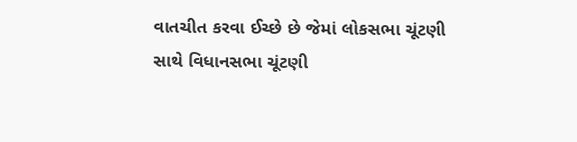વાતચીત કરવા ઈચ્છે છે જેમાં લોકસભા ચૂંટણી સાથે વિધાનસભા ચૂંટણી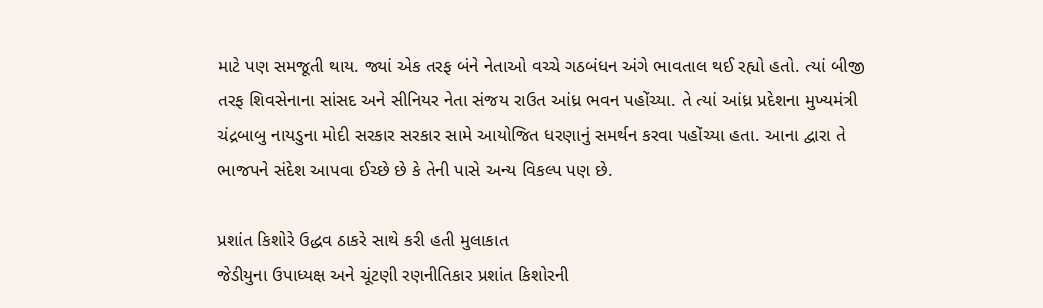માટે પણ સમજૂતી થાય. જ્યાં એક તરફ બંને નેતાઓ વચ્ચે ગઠબંધન અંગે ભાવતાલ થઈ રહ્યો હતો. ત્યાં બીજી તરફ શિવસેનાના સાંસદ અને સીનિયર નેતા સંજય રાઉત આંધ્ર ભવન પહોંચ્યા. તે ત્યાં આંધ્ર પ્રદેશના મુખ્યમંત્રી ચંદ્રબાબુ નાયડુના મોદી સરકાર સરકાર સામે આયોજિત ધરણાનું સમર્થન કરવા પહોંચ્યા હતા. આના દ્વારા તે ભાજપને સંદેશ આપવા ઈચ્છે છે કે તેની પાસે અન્ય વિકલ્પ પણ છે.

પ્રશાંત કિશોરે ઉદ્ધવ ઠાકરે સાથે કરી હતી મુલાકાત
જેડીયુના ઉપાધ્યક્ષ અને ચૂંટણી રણનીતિકાર પ્રશાંત કિશોરની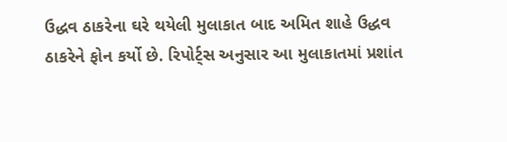ઉદ્ધવ ઠાકરેના ઘરે થયેલી મુલાકાત બાદ અમિત શાહે ઉદ્ધવ ઠાકરેને ફોન કર્યો છે. રિપોર્ટ્સ અનુસાર આ મુલાકાતમાં પ્રશાંત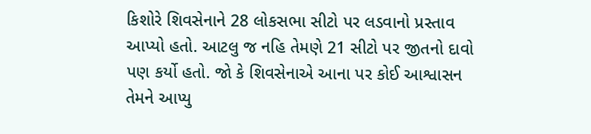કિશોરે શિવસેનાને 28 લોકસભા સીટો પર લડવાનો પ્રસ્તાવ આપ્યો હતો. આટલુ જ નહિ તેમણે 21 સીટો પર જીતનો દાવો પણ કર્યો હતો. જો કે શિવસેનાએ આના પર કોઈ આશ્વાસન તેમને આપ્યુ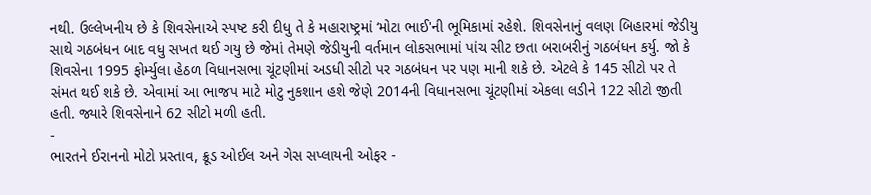નથી. ઉલ્લેખનીય છે કે શિવસેનાએ સ્પષ્ટ કરી દીધુ તે કે મહારાષ્ટ્રમાં ‘મોટા ભાઈ'ની ભૂમિકામાં રહેશે. શિવસેનાનું વલણ બિહારમાં જેડીયુ સાથે ગઠબંધન બાદ વધુ સખત થઈ ગયુ છે જેમાં તેમણે જેડીયુની વર્તમાન લોકસભામાં પાંચ સીટ છતા બરાબરીનું ગઠબંધન કર્યુ. જો કે શિવસેના 1995 ફોર્મ્યુલા હેઠળ વિધાનસભા ચૂંટણીમાં અડધી સીટો પર ગઠબંધન પર પણ માની શકે છે. એટલે કે 145 સીટો પર તે સંમત થઈ શકે છે. એવામાં આ ભાજપ માટે મોટુ નુકશાન હશે જેણે 2014ની વિધાનસભા ચૂંટણીમાં એકલા લડીને 122 સીટો જીતી હતી. જ્યારે શિવસેનાને 62 સીટો મળી હતી.
-
ભારતને ઈરાનનો મોટો પ્રસ્તાવ, ક્રૂડ ઓઈલ અને ગેસ સપ્લાયની ઓફર -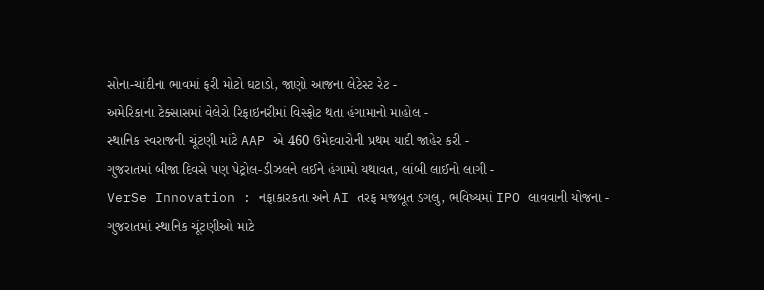સોના-ચાંદીના ભાવમાં ફરી મોટો ઘટાડો, જાણો આજના લેટેસ્ટ રેટ -
અમેરિકાના ટેક્સાસમાં વેલેરો રિફાઇનરીમાં વિસ્ફોટ થતા હંગામાનો માહોલ -
સ્થાનિક સ્વરાજની ચૂંટણી માંટે AAP એ 460 ઉમેદવારોની પ્રથમ યાદી જાહેર કરી -
ગુજરાતમાં બીજા દિવસે પણ પેટ્રોલ-ડીઝલને લઈને હંગામો યથાવત, લાંબી લાઈનો લાગી -
VerSe Innovation : નફાકારકતા અને AI તરફ મજબૂત ડગલુ, ભવિષ્યમાં IPO લાવવાની યોજના -
ગુજરાતમાં સ્થાનિક ચૂંટણીઓ માટે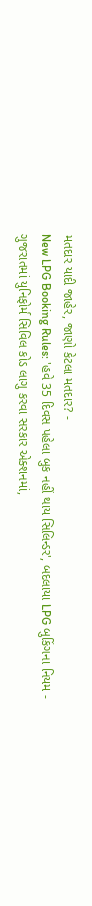મતદાર યાદી જાહેર, જાણો કેટલા મતદાર? -
New LPG Booking Rules: 'હવે 35 દિવસ પહેલા બુક નહીં થાય સિલિન્ડર', બદલાયા LPG બુકિંગના નિયમ -
ગુજરાતમાં યુનિફોર્મ સિવિલ કોડ લાગુ કરવા સરકાર એક્શનમાં,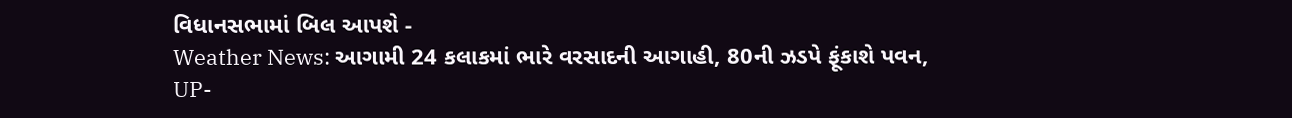વિધાનસભામાં બિલ આપશે -
Weather News: આગામી 24 કલાકમાં ભારે વરસાદની આગાહી, 80ની ઝડપે ફૂંકાશે પવન, UP-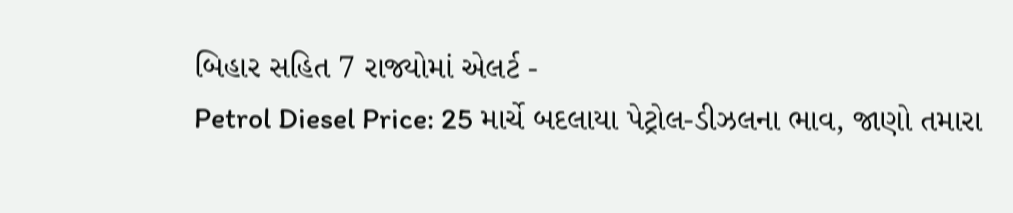બિહાર સહિત 7 રાજ્યોમાં એલર્ટ -
Petrol Diesel Price: 25 માર્ચે બદલાયા પેટ્રોલ-ડીઝલના ભાવ, જાણો તમારા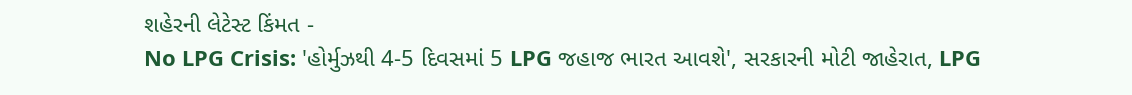શહેરની લેટેસ્ટ કિંમત -
No LPG Crisis: 'હોર્મુઝથી 4-5 દિવસમાં 5 LPG જહાજ ભારત આવશે', સરકારની મોટી જાહેરાત, LPG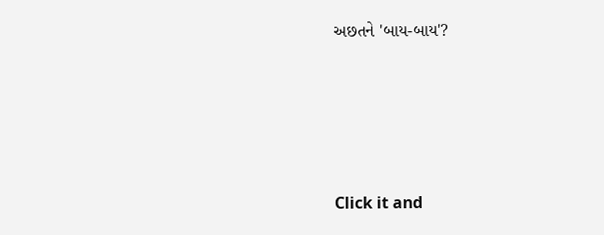અછતને 'બાય-બાય'?








Click it and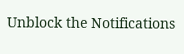Unblock the Notifications